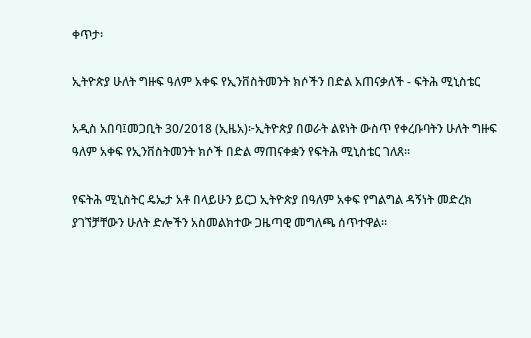ቀጥታ፡

ኢትዮጵያ ሁለት ግዙፍ ዓለም አቀፍ የኢንቨስትመንት ክሶችን በድል አጠናቃለች - ፍትሕ ሚኒስቴር

አዲስ አበባ፤መጋቢት 30/2018 (ኢዜአ)፦ኢትዮጵያ በወራት ልዩነት ውስጥ የቀረቡባትን ሁለት ግዙፍ ዓለም አቀፍ የኢንቨስትመንት ክሶች በድል ማጠናቀቋን የፍትሕ ሚኒስቴር ገለጸ።

የፍትሕ ሚኒስትር ዴኤታ አቶ በላይሁን ይርጋ ኢትዮጵያ በዓለም አቀፍ የግልግል ዳኝነት መድረክ ያገኘቻቸውን ሁለት ድሎችን አስመልክተው ጋዜጣዊ መግለጫ ሰጥተዋል።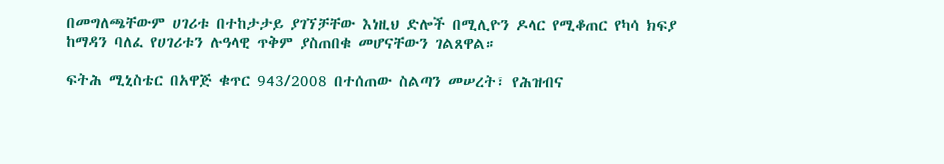በመግለጫቸውም ሀገሪቱ በተከታታይ ያገኘቻቸው እነዚህ ድሎች በሚሊዮን ዶላር የሚቆጠር የካሳ ክፍያ ከማዳን ባለፈ የሀገሪቱን ሉዓላዊ ጥቅም ያስጠበቁ መሆናቸውን ገልጸዋል።

ፍትሕ ሚኒስቴር በአዋጅ ቁጥር 943/2008 በተሰጠው ስልጣን መሠረት፣ የሕዝብና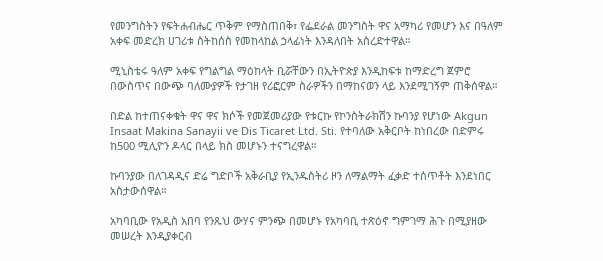የመንግስትን የፍትሐብሔር ጥቅም የማስጠበቅ፣ የፌደራል መንግስት ዋና አማካሪ የመሆን እና በዓለም አቀፍ መድረክ ሀገሪቱ ስትከሰስ የመከላከል ኃላፊነት እንዳለበት አስረድተዋል።

ሚኒስቴሩ ዓለም አቀፍ የግልግል ማዕከላት ቢሯቸውን በኢትዮጵያ እንዲከፍቱ ከማድረግ ጀምሮ በውስጥና በውጭ ባለሙያዎች የታገዘ የሪፎርም ስራዎችን በማከናወን ላይ እንደሚገኝም ጠቅሰዋል።

በድል ከተጠናቀቁት ዋና ዋና ክሶች የመጀመሪያው የቱርኩ የኮንስትራክሽን ኩባንያ የሆነው Akgun Insaat Makina Sanayii ve Dis Ticaret Ltd. Sti. የተባለው አቅርቦት ከነበረው በድምሩ ከ500 ሚሊዮን ዶላር በላይ ክስ መሆኑን ተናግረዋል።

ኩባንያው በለገዳዲና ድሬ ግድቦች አቅራቢያ የኢንዱስትሪ ዞን ለማልማት ፈቃድ ተሰጥቶት እንደነበር አስታውሰዋል።

አካባቢው የአዲስ አበባ የንጹህ ውሃና ምንጭ በመሆኑ የአካባቢ ተጽዕኖ ግምገማ ሕጉ በሚያዘው መሠረት እንዲያቀርብ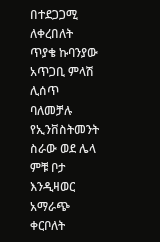በተደጋጋሚ ለቀረበለት ጥያቄ ኩባንያው አጥጋቢ ምላሽ ሊሰጥ ባለመቻሉ የኢንቨስትመንት ስራው ወደ ሌላ ምቹ ቦታ እንዲዛወር አማራጭ ቀርቦለት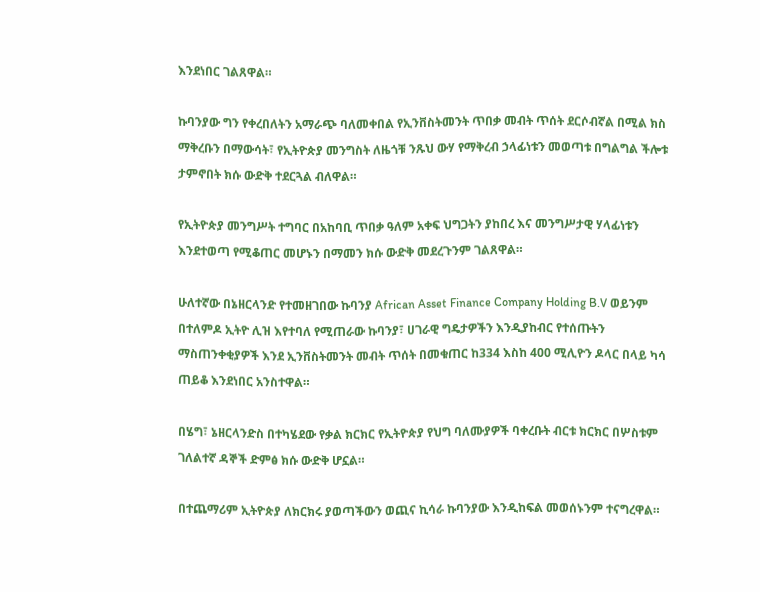እንደነበር ገልጸዋል።

ኩባንያው ግን የቀረበለትን አማራጭ ባለመቀበል የኢንቨስትመንት ጥበቃ መብት ጥሰት ደርሶብኛል በሚል ክስ ማቅረቡን በማውሳት፣ የኢትዮጵያ መንግስት ለዜጎቹ ንጹህ ውሃ የማቅረብ ኃላፊነቱን መወጣቱ በግልግል ችሎቱ ታምኖበት ክሱ ውድቅ ተደርጓል ብለዋል።

የኢትዮጵያ መንግሥት ተግባር በአከባቢ ጥበቃ ዓለም አቀፍ ህግጋትን ያከበረ እና መንግሥታዊ ሃላፊነቱን እንደተወጣ የሚቆጠር መሆኑን በማመን ክሱ ውድቅ መደረጉንም ገልጸዋል።

ሁለተኛው በኔዘርላንድ የተመዘገበው ኩባንያ African Asset Finance Company Holding B.V ወይንም በተለምዶ ኢትዮ ሊዝ እየተባለ የሚጠራው ኩባንያ፣ ሀገራዊ ግዴታዎችን እንዲያከብር የተሰጡትን ማስጠንቀቂያዎች እንደ ኢንቨስትመንት መብት ጥሰት በመቁጠር ከ334 እስከ 400 ሚሊዮን ዶላር በላይ ካሳ ጠይቆ እንደነበር አንስተዋል።

በሄግ፣ ኔዘርላንድስ በተካሄደው የቃል ክርክር የኢትዮጵያ የህግ ባለሙያዎች ባቀረቡት ብርቱ ክርክር በሦስቱም ገለልተኛ ዳኞች ድምፅ ክሱ ውድቅ ሆኗል።

በተጨማሪም ኢትዮጵያ ለክርክሩ ያወጣችውን ወጪና ኪሳራ ኩባንያው እንዲከፍል መወሰኑንም ተናግረዋል።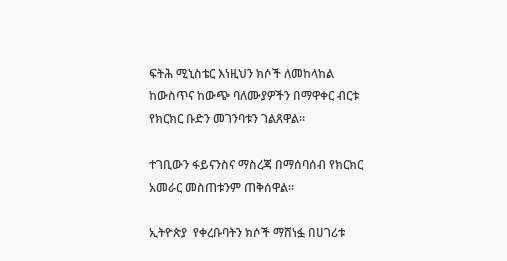ፍትሕ ሚኒስቴር እነዚህን ክሶች ለመከላከል ከውስጥና ከውጭ ባለሙያዎችን በማዋቀር ብርቱ የክርክር ቡድን መገንባቱን ገልጸዋል።

ተገቢውን ፋይናንስና ማስረጃ በማሰባሰብ የክርክር አመራር መስጠቱንም ጠቅሰዋል።

ኢትዮጵያ  የቀረቡባትን ክሶች ማሸነፏ በሀገሪቱ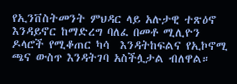የኢንቨስትመንት ምህዳር ላይ አሉታዊ ተጽዕኖ እንዳይኖር ከማድረግ ባለፈ በመቶ ሚሊዮን ዶላሮች የሚቆጠር ካሳ  እንዳትከፍልና የኢኮኖሚ ጫና ውስጥ እንዳትገባ አስችሏታል ብለዋል።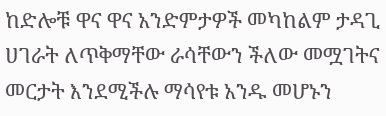ከድሎቹ ዋና ዋና አንድምታዎች መካከልም ታዳጊ ሀገራት ለጥቅማቸው ራሳቸውን ችለው መሟገትና መርታት እንደሚችሉ ማሳየቱ አንዱ መሆኑን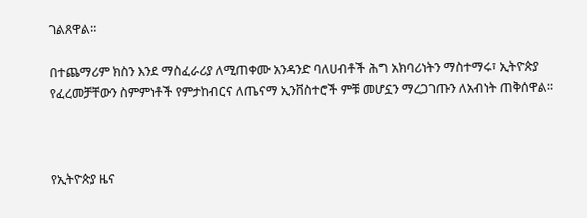ገልጸዋል።

በተጨማሪም ክስን እንደ ማስፈራሪያ ለሚጠቀሙ አንዳንድ ባለሀብቶች ሕግ አክባሪነትን ማስተማሩ፣ ኢትዮጵያ የፈረመቻቸውን ስምምነቶች የምታከብርና ለጤናማ ኢንቨስተሮች ምቹ መሆኗን ማረጋገጡን ለአብነት ጠቅሰዋል።



የኢትዮጵያ ዜና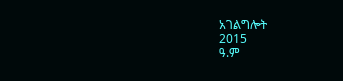አገልግሎት
2015
ዓ.ም